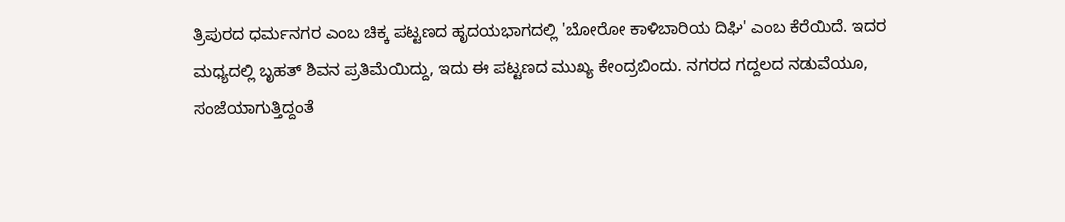ತ್ರಿಪುರದ ಧರ್ಮನಗರ ಎಂಬ ಚಿಕ್ಕ ಪಟ್ಟಣದ ಹೃದಯಭಾಗದಲ್ಲಿ 'ಬೋರೋ ಕಾಳಿಬಾರಿಯ ದಿಘಿ' ಎಂಬ ಕೆರೆಯಿದೆ. ಇದರ ಮಧ್ಯದಲ್ಲಿ ಬೃಹತ್ ಶಿವನ ಪ್ರತಿಮೆಯಿದ್ದು, ಇದು ಈ ಪಟ್ಟಣದ ಮುಖ್ಯ ಕೇಂದ್ರಬಿಂದು. ನಗರದ ಗದ್ದಲದ ನಡುವೆಯೂ, ಸಂಜೆಯಾಗುತ್ತಿದ್ದಂತೆ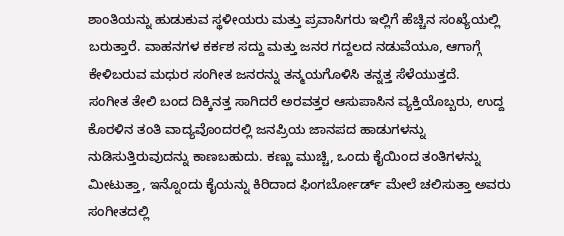ಶಾಂತಿಯನ್ನು ಹುಡುಕುವ ಸ್ಥಳೀಯರು ಮತ್ತು ಪ್ರವಾಸಿಗರು ಇಲ್ಲಿಗೆ ಹೆಚ್ಚಿನ ಸಂಖ್ಯೆಯಲ್ಲಿ ಬರುತ್ತಾರೆ. ವಾಹನಗಳ ಕರ್ಕಶ ಸದ್ದು ಮತ್ತು ಜನರ ಗದ್ದಲದ ನಡುವೆಯೂ, ಆಗಾಗ್ಗೆ ಕೇಳಿಬರುವ ಮಧುರ ಸಂಗೀತ ಜನರನ್ನು ತನ್ಮಯಗೊಳಿಸಿ ತನ್ನತ್ತ ಸೆಳೆಯುತ್ತದೆ.
ಸಂಗೀತ ತೇಲಿ ಬಂದ ದಿಕ್ಕಿನತ್ತ ಸಾಗಿದರೆ ಅರವತ್ತರ ಆಸುಪಾಸಿನ ವ್ಯಕ್ತಿಯೊಬ್ಬರು, ಉದ್ದ ಕೊರಳಿನ ತಂತಿ ವಾದ್ಯವೊಂದರಲ್ಲಿ ಜನಪ್ರಿಯ ಜಾನಪದ ಹಾಡುಗಳನ್ನು ನುಡಿಸುತ್ತಿರುವುದನ್ನು ಕಾಣಬಹುದು. ಕಣ್ಣು ಮುಚ್ಚಿ, ಒಂದು ಕೈಯಿಂದ ತಂತಿಗಳನ್ನು ಮೀಟುತ್ತಾ, ಇನ್ನೊಂದು ಕೈಯನ್ನು ಕಿರಿದಾದ ಫಿಂಗರ್ಬೋರ್ಡ್ ಮೇಲೆ ಚಲಿಸುತ್ತಾ ಅವರು ಸಂಗೀತದಲ್ಲಿ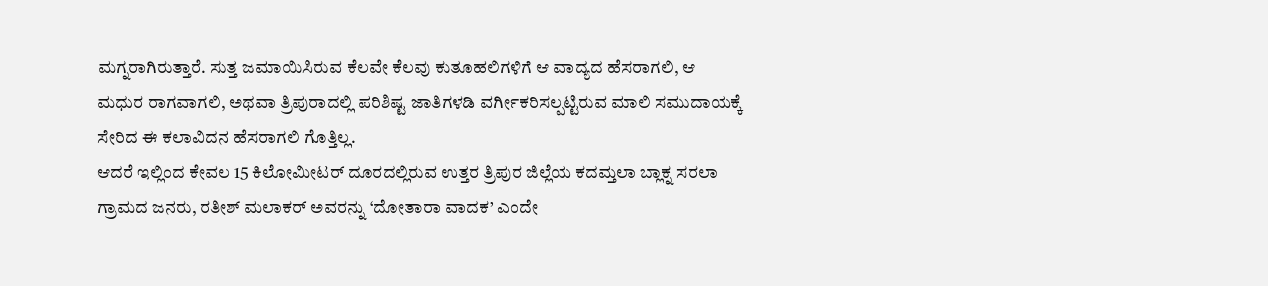ಮಗ್ನರಾಗಿರುತ್ತಾರೆ. ಸುತ್ತ ಜಮಾಯಿಸಿರುವ ಕೆಲವೇ ಕೆಲವು ಕುತೂಹಲಿಗಳಿಗೆ ಆ ವಾದ್ಯದ ಹೆಸರಾಗಲಿ, ಆ ಮಧುರ ರಾಗವಾಗಲಿ, ಅಥವಾ ತ್ರಿಪುರಾದಲ್ಲಿ ಪರಿಶಿಷ್ಟ ಜಾತಿಗಳಡಿ ವರ್ಗೀಕರಿಸಲ್ಪಟ್ಟಿರುವ ಮಾಲಿ ಸಮುದಾಯಕ್ಕೆ ಸೇರಿದ ಈ ಕಲಾವಿದನ ಹೆಸರಾಗಲಿ ಗೊತ್ತಿಲ್ಲ.
ಆದರೆ ಇಲ್ಲಿಂದ ಕೇವಲ 15 ಕಿಲೋಮೀಟರ್ ದೂರದಲ್ಲಿರುವ ಉತ್ತರ ತ್ರಿಪುರ ಜಿಲ್ಲೆಯ ಕದಮ್ತಲಾ ಬ್ಲಾಕ್ನ ಸರಲಾ ಗ್ರಾಮದ ಜನರು, ರತೀಶ್ ಮಲಾಕರ್ ಅವರನ್ನು ‘ದೋತಾರಾ ವಾದಕ’ ಎಂದೇ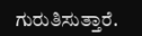ಗುರುತಿಸುತ್ತಾರೆ.